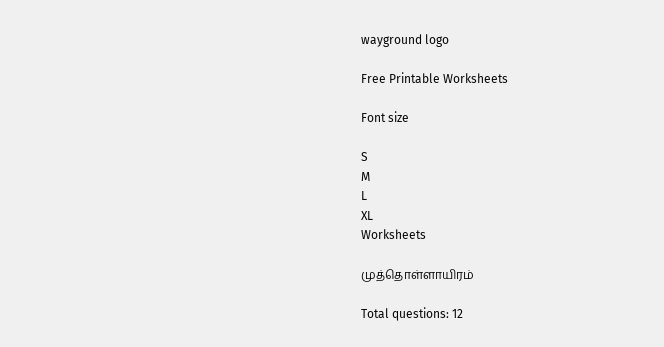wayground logo

Free Printable Worksheets

Font size

S
M
L
XL
Worksheets

முத்தொள்ளாயிரம்

Total questions: 12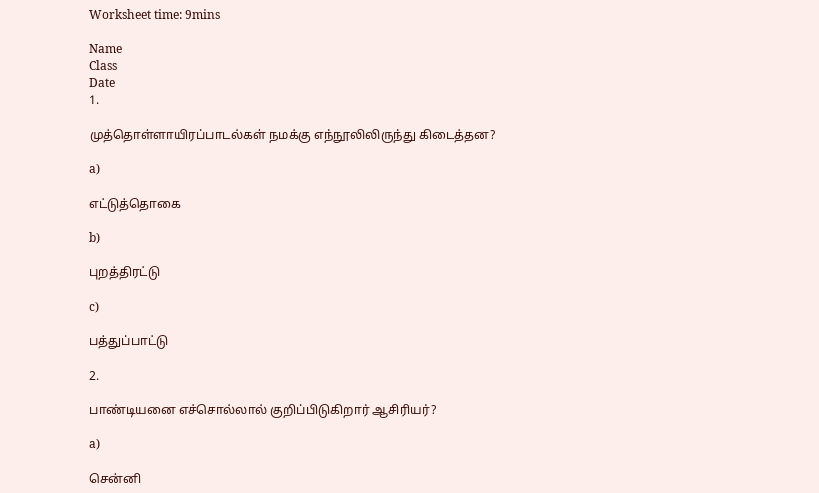Worksheet time: 9mins

Name
Class
Date
1.

முத்தொள்ளாயிரப்பாடல்கள் நமக்கு எந்நூலிலிருந்து கிடைத்தன?

a)

எட்டுத்தொகை

b)

புறத்திரட்டு

c)

பத்துப்பாட்டு

2.

பாண்டியனை எச்சொல்லால் குறிப்பிடுகிறார் ஆசிரியர்?

a)

சென்னி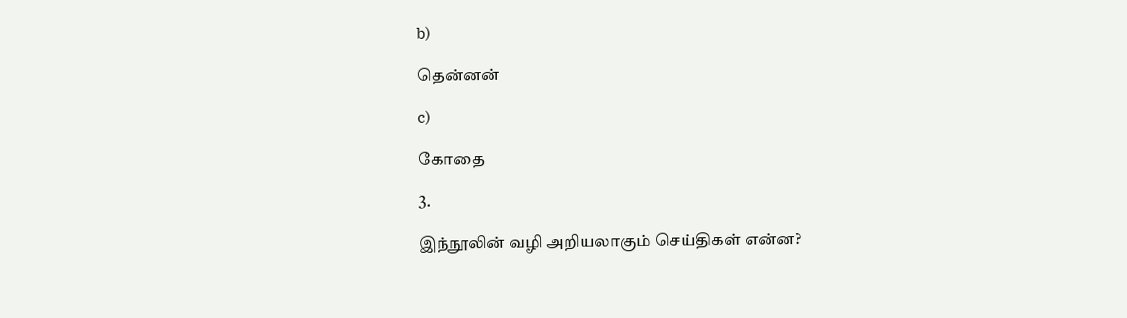b)

தென்னன்

c)

கோதை

3.

இந்நூலின் வழி அறியலாகும் செய்திகள் என்ன?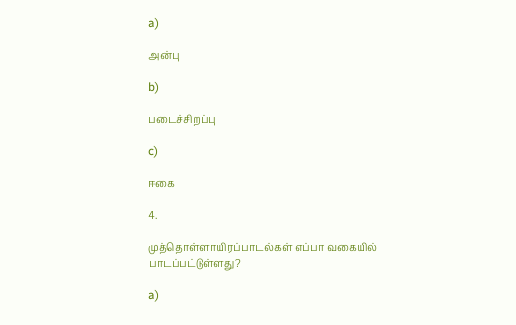a)

அன்பு

b)

படைச்சிறப்பு

c)

ஈகை

4.

முத்தொள்ளாயிரப்பாடல்கள் எப்பா வகையில் பாடப்பட்டுள்ளது?

a)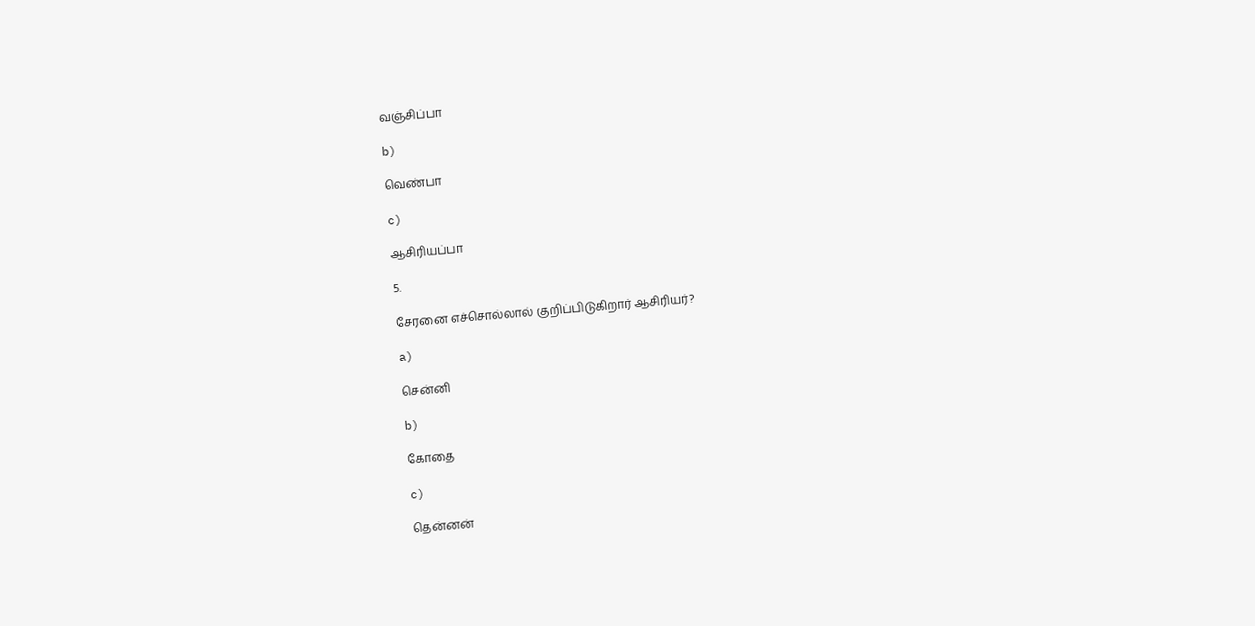வஞ்சிப்பா

b)

வெண்பா

c)

ஆசிரியப்பா

5.

சேரனை எச்சொல்லால் குறிப்பிடுகிறார் ஆசிரியர்?

a)

சென்னி

b)

கோதை

c)

தென்னன்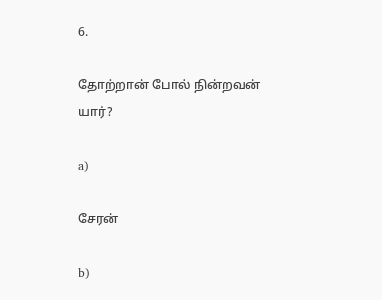6.

தோற்றான் போல் நின்றவன் யார்?

a)

சேரன்

b)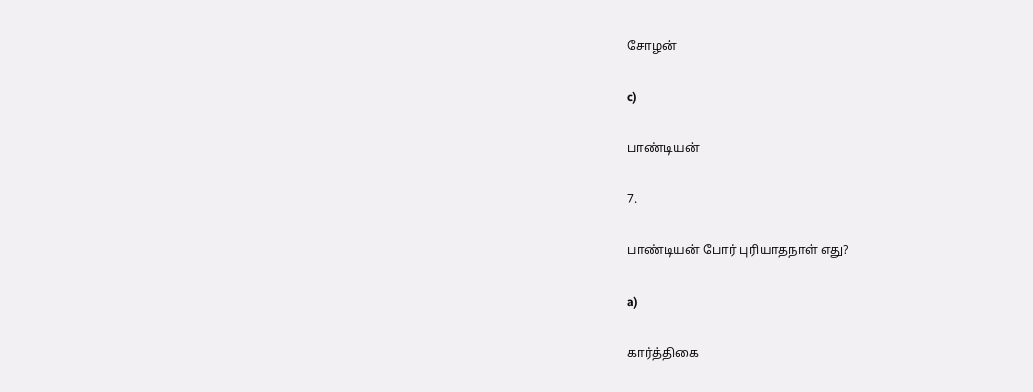சோழன்

c)

பாண்டியன்

7.

பாண்டியன் போர் புரியாதநாள் எது?

a)

கார்த்திகை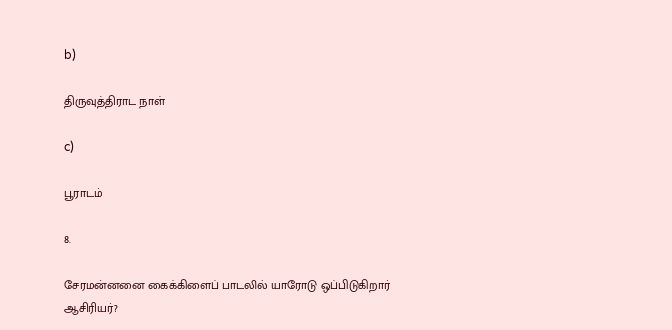b)

திருவுத்திராட நாள்

c)

பூராடம்

8.

சேரமன்னனை கைக்கிளைப் பாடலில் யாரோடு ஒப்பிடுகிறார் ஆசிரியர்?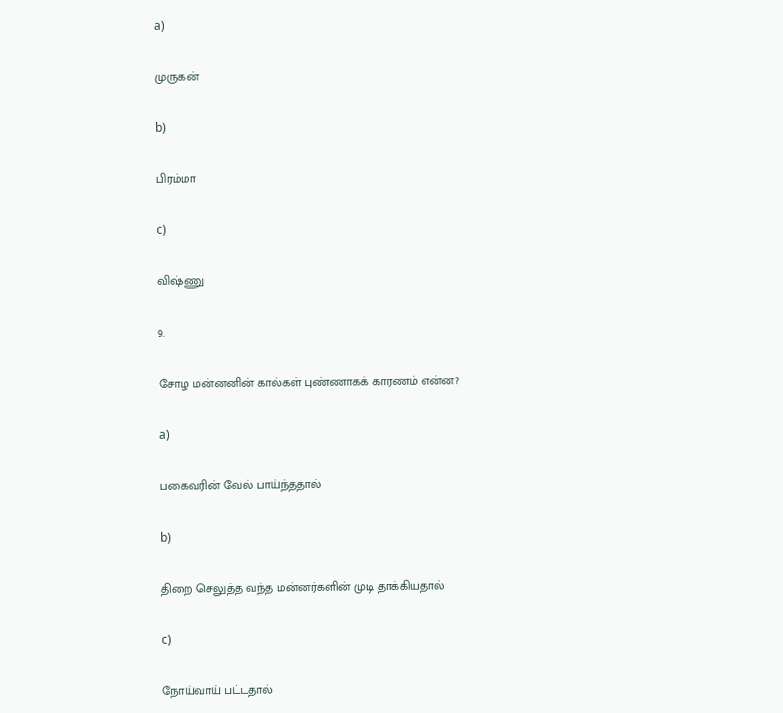a)

முருகன்

b)

பிரம்மா

c)

விஷ்ணு

9.

சோழ மன்னனின் கால்கள் புண்ணாகக் காரணம் என்ன?

a)

பகைவரின் வேல் பாய்ந்ததால்

b)

திறை செலுத்த வந்த மன்னர்களின் முடி தாக்கியதால்

c)

நோய்வாய் பட்டதால்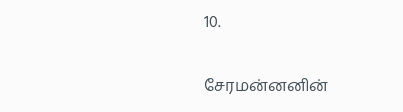10.

சேரமன்னனின்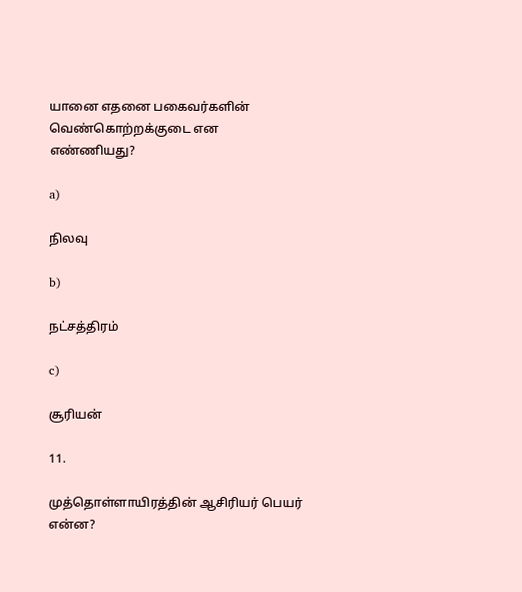யானை எதனை பகைவர்களின் வெண்கொற்றக்குடை என எண்ணியது?

a)

நிலவு

b)

நட்சத்திரம்

c)

சூரியன்

11.

முத்தொள்ளாயிரத்தின் ஆசிரியர் பெயர் என்ன?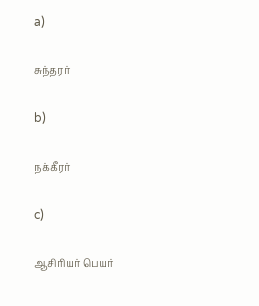a)

சுந்தரர்

b)

நக்கீரர்

c)

ஆசிரியர் பெயர்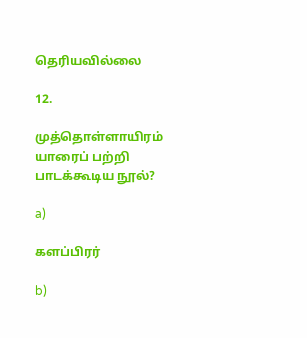தெரியவில்லை

12.

முத்தொள்ளாயிரம் யாரைப் பற்றி பாடக்கூடிய நூல்?

a)

களப்பிரர்

b)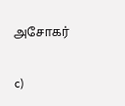அசோகர்

c)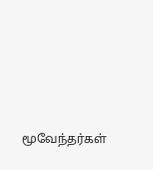மூவேந்தர்கள்